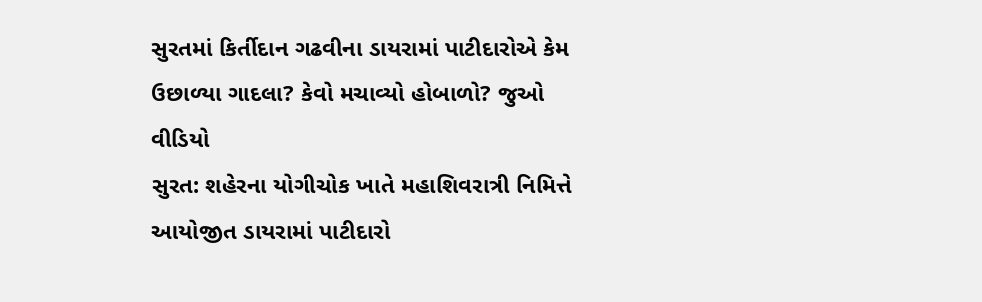સુરતમાં કિર્તીદાન ગઢવીના ડાયરામાં પાટીદારોએ કેમ ઉછાળ્યા ગાદલા? કેવો મચાવ્યો હોબાળો? જુઓ વીડિયો
સુરત: શહેરના યોગીચોક ખાતે મહાશિવરાત્રી નિમિત્તે આયોજીત ડાયરામાં પાટીદારો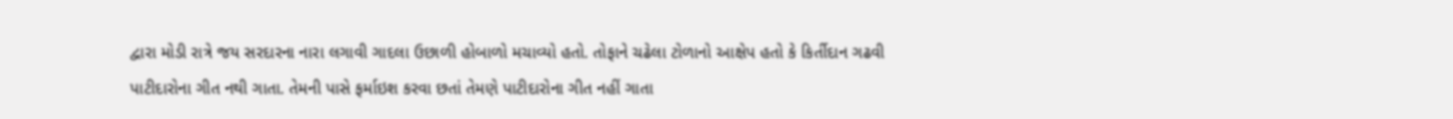દ્વારા મોડી રાત્રે જય સરદારના નારા લગાવી ગાદલા ઉછાળી હોબાળો મચાવ્યો હતો. તોફાને ચઢેલા ટોળાનો આક્ષેપ હતો કે કિર્તીદાન ગઢવી પાટીદારોના ગીત નથી ગાતા. તેમની પાસે ફર્માઇશ કરવા છતાં તેમણે પાટીદારોના ગીત નહીં ગાતા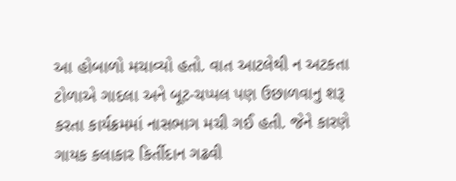આ હોબાળો મચાવ્યો હતો. વાત આટલેથી ન અટકતા ટોળાએ ગાદલા અને બૂટ-ચપ્પલ પણ ઉછાળવાનુ શરૂ કરતા કાર્યક્રમમાં નાસભાગ મચી ગઈ હતી. જેને કારણે ગાયક કલાકાર કિર્તીદાન ગઢવી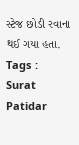સ્ટેજ છોડી રવાના થઈ ગયા હતા.
Tags :
Surat Patidar